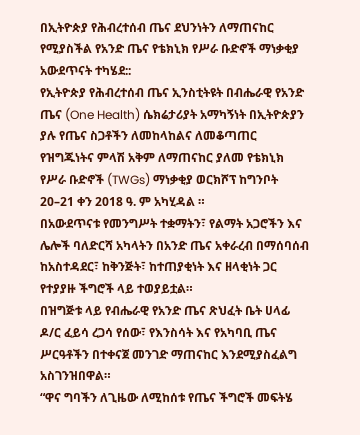በኢትዮጵያ የሕብረተሰብ ጤና ደህንነትን ለማጠናከር የሚያስችል የአንድ ጤና የቴክኒክ የሥራ ቡድኖች ማነቃቂያ አውደጥናት ተካሄደ::
የኢትዮጵያ የሕብረተሰብ ጤና ኢንስቲትዩት በብሔራዊ የአንድ ጤና (One Health) ሴክሬታሪያት አማካኝነት በኢትዮጵያን ያሉ የጤና ስጋቶችን ለመከላከልና ለመቆጣጠር የዝግጁነትና ምላሽ አቅም ለማጠናከር ያለመ የቴክኒክ የሥራ ቡድኖች (TWGs) ማነቃቂያ ወርክሾፕ ከግንቦት 20–21 ቀን 2018 ዓ. ም አካሂዳል ።
በአውደጥናቱ የመንግሥት ተቋማትን፣ የልማት አጋሮችን እና ሌሎች ባለድርሻ አካላትን በአንድ ጤና አቀራረብ በማሰባሰብ ከአስተዳደር፣ ከቅንጅት፣ ከተጠያቂነት እና ዘላቂነት ጋር የተያያዙ ችግሮች ላይ ተወያይቷል።
በዝግጅቱ ላይ የብሔራዊ የአንድ ጤና ጽህፈት ቤት ሀላፊ ዶ/ር ፈይሳ ረጋሳ የሰው፣ የእንስሳት እና የአካባቢ ጤና ሥርዓቶችን በተቀናጀ መንገድ ማጠናከር እንደሚያስፈልግ አስገንዝበዋል።
“ዋና ግባችን ለጊዜው ለሚከሰቱ የጤና ችግሮች መፍትሄ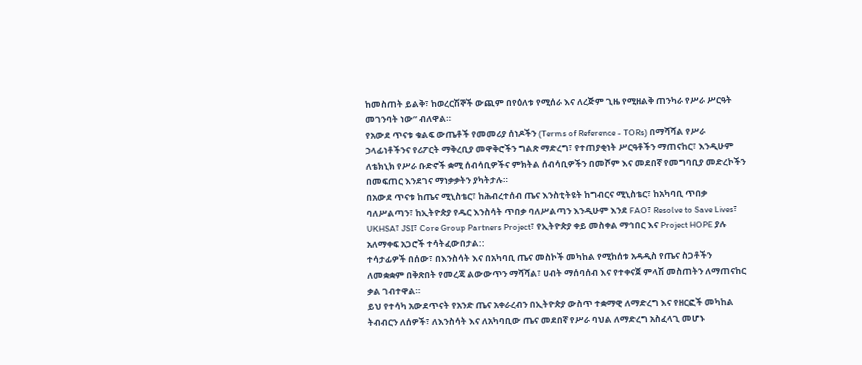ከመስጠት ይልቅ፣ ከወረርሽኞች ውጪም በየዕለቱ የሚሰራ እና ለረጅም ጊዜ የሚዘልቅ ጠንካራ የሥራ ሥርዓት መገንባት ነው” ብለዋል።
የአውደ ጥናቱ ቁልፍ ውጤቶች የመመሪያ ሰነዶችን (Terms of Reference - TORs) በማሻሻል የሥራ ኃላፊነቶችንና የሪፖርት ማቅረቢያ መዋቅሮችን ግልጽ ማድረግ፣ የተጠያቂነት ሥርዓቶችን ማጠናከር፣ እንዲሁም ለቴክኒክ የሥራ ቡድኖች ቋሚ ሰብሳቢዎችና ምክትል ሰብሳቢዎችን በመሾም እና መደበኛ የመግባቢያ መድረኮችን በመፍጠር እንደገና ማነቃቃትን ያካትታሉ።
በአውደ ጥናቱ ከጤና ሚኒስቴር፣ ከሕብረተሰብ ጤና እንስቲትዩት ከግብርና ሚኒስቴር፣ ከአካባቢ ጥበቃ ባለሥልጣን፣ ከኢትዮጵያ የዱር እንስሳት ጥበቃ ባለሥልጣን እንዲሁም እንደ FAO፣ Resolve to Save Lives፣ UKHSA፣ JSI፣ Core Group Partners Project፣ የኢትዮጵያ ቀይ መስቀል ማኅበር እና Project HOPE ያሉ አለማቀፍ አጋሮች ተሳትፈውበታል::
ተሳታፊዎች በሰው፣ በእንስሳት እና በአካባቢ ጤና መስኮች መካከል የሚከሰቱ አዳዲስ የጤና ስጋቶችን ለመቋቋም በቅጽበት የመረጃ ልውውጥን ማሻሻል፣ ሀብት ማሰባሰብ እና የተቀናጀ ምላሽ መስጠትን ለማጠናከር ቃል ገብተዋል።
ይህ የተሳካ አውደጥናት የአንድ ጤና አቀራረብን በኢትዮጵያ ውስጥ ተቋማዊ ለማድረግ እና የዘርፎች መካከል ትብብርን ለሰዎች፣ ለእንስሳት እና ለአካባቢው ጤና መደበኛ የሥራ ባህል ለማድረግ አስፈላጊ መሆኑ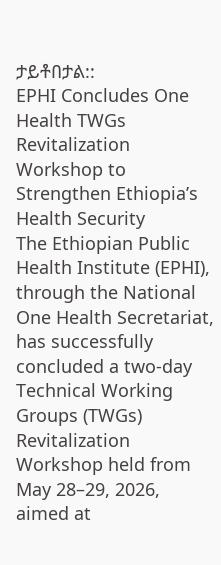ታይቶበታል::
EPHI Concludes One Health TWGs Revitalization Workshop to Strengthen Ethiopia’s Health Security
The Ethiopian Public Health Institute (EPHI), through the National One Health Secretariat, has successfully concluded a two-day Technical Working Groups (TWGs) Revitalization Workshop held from May 28–29, 2026, aimed at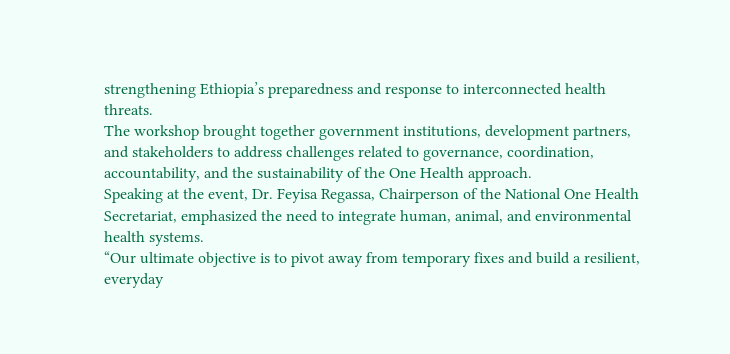strengthening Ethiopia’s preparedness and response to interconnected health threats.
The workshop brought together government institutions, development partners, and stakeholders to address challenges related to governance, coordination, accountability, and the sustainability of the One Health approach.
Speaking at the event, Dr. Feyisa Regassa, Chairperson of the National One Health Secretariat, emphasized the need to integrate human, animal, and environmental health systems.
“Our ultimate objective is to pivot away from temporary fixes and build a resilient, everyday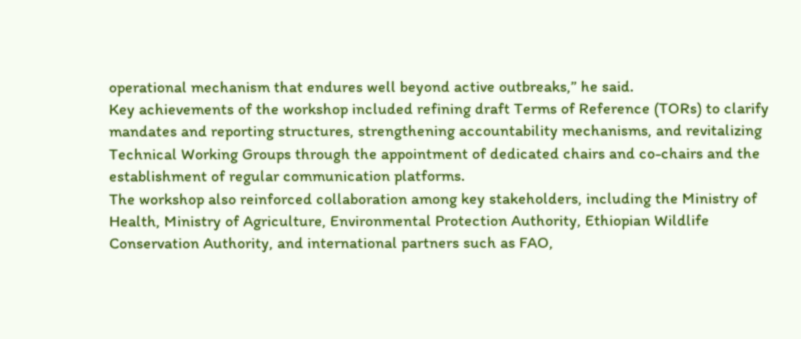operational mechanism that endures well beyond active outbreaks,” he said.
Key achievements of the workshop included refining draft Terms of Reference (TORs) to clarify mandates and reporting structures, strengthening accountability mechanisms, and revitalizing Technical Working Groups through the appointment of dedicated chairs and co-chairs and the establishment of regular communication platforms.
The workshop also reinforced collaboration among key stakeholders, including the Ministry of Health, Ministry of Agriculture, Environmental Protection Authority, Ethiopian Wildlife Conservation Authority, and international partners such as FAO,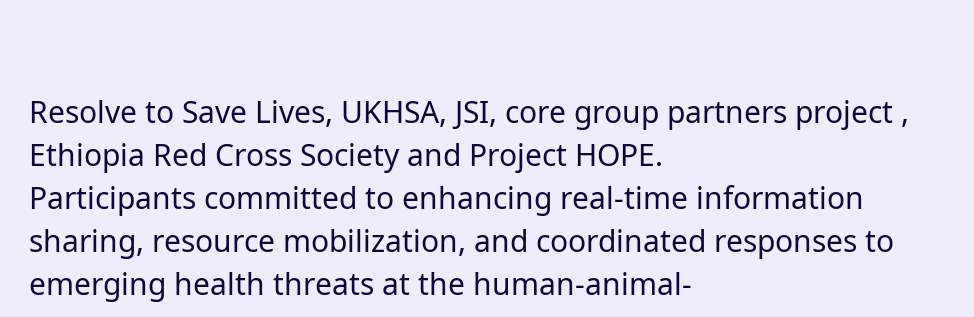Resolve to Save Lives, UKHSA, JSI, core group partners project , Ethiopia Red Cross Society and Project HOPE.
Participants committed to enhancing real-time information sharing, resource mobilization, and coordinated responses to emerging health threats at the human-animal-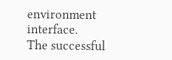environment interface.
The successful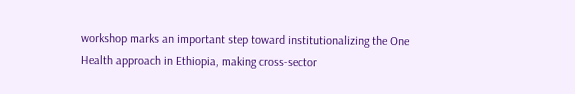workshop marks an important step toward institutionalizing the One Health approach in Ethiopia, making cross-sector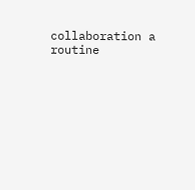collaboration a routine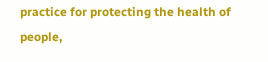practice for protecting the health of people,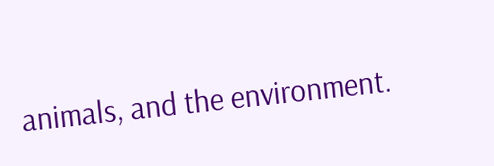animals, and the environment.